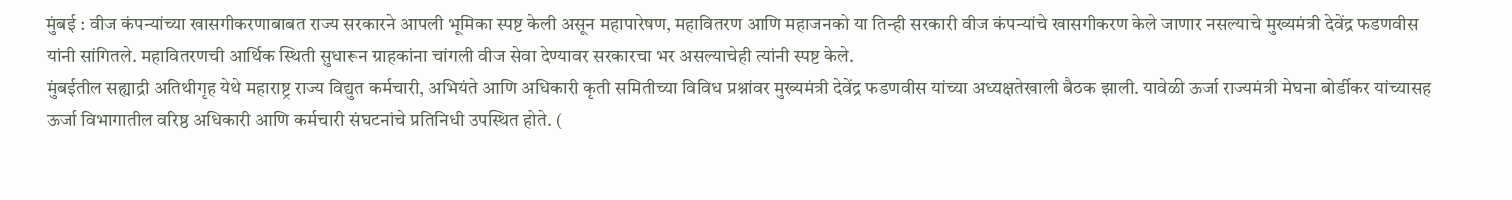मुंबई : वीज कंपन्यांच्या खासगीकरणाबाबत राज्य सरकारने आपली भूमिका स्पष्ट केली असून महापारेषण, महावितरण आणि महाजनको या तिन्ही सरकारी वीज कंपन्यांचे खासगीकरण केले जाणार नसल्याचे मुख्यमंत्री देवेंद्र फडणवीस यांनी सांगितले. महावितरणची आर्थिक स्थिती सुधारून ग्राहकांना चांगली वीज सेवा देण्यावर सरकारचा भर असल्याचेही त्यांनी स्पष्ट केले.
मुंबईतील सह्याद्री अतिथीगृह येथे महाराष्ट्र राज्य विद्युत कर्मचारी, अभियंते आणि अधिकारी कृती समितीच्या विविध प्रश्नांवर मुख्यमंत्री देवेंद्र फडणवीस यांच्या अध्यक्षतेखाली बैठक झाली. यावेळी ऊर्जा राज्यमंत्री मेघना बोर्डीकर यांच्यासह ऊर्जा विभागातील वरिष्ठ अधिकारी आणि कर्मचारी संघटनांचे प्रतिनिधी उपस्थित होते. (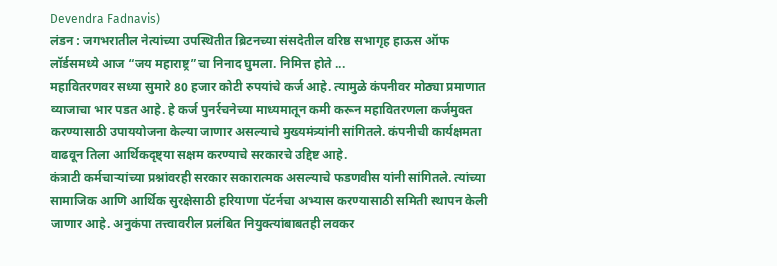Devendra Fadnavis)
लंडन : जगभरातील नेत्यांच्या उपस्थितीत ब्रिटनच्या संसदेतील वरिष्ठ सभागृह हाऊस ऑफ लॉर्डसमध्ये आज “जय महाराष्ट्र”चा निनाद घुमला. निमित्त होते ...
महावितरणवर सध्या सुमारे 80 हजार कोटी रुपयांचे कर्ज आहे. त्यामुळे कंपनीवर मोठ्या प्रमाणात व्याजाचा भार पडत आहे. हे कर्ज पुनर्रचनेच्या माध्यमातून कमी करून महावितरणला कर्जमुक्त करण्यासाठी उपाययोजना केल्या जाणार असल्याचे मुख्यमंत्र्यांनी सांगितले. कंपनीची कार्यक्षमता वाढवून तिला आर्थिकदृष्ट्या सक्षम करण्याचे सरकारचे उद्दिष्ट आहे.
कंत्राटी कर्मचाऱ्यांच्या प्रश्नांवरही सरकार सकारात्मक असल्याचे फडणवीस यांनी सांगितले. त्यांच्या सामाजिक आणि आर्थिक सुरक्षेसाठी हरियाणा पॅटर्नचा अभ्यास करण्यासाठी समिती स्थापन केली जाणार आहे. अनुकंपा तत्त्वावरील प्रलंबित नियुक्त्यांबाबतही लवकर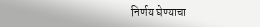निर्णय घेण्याचा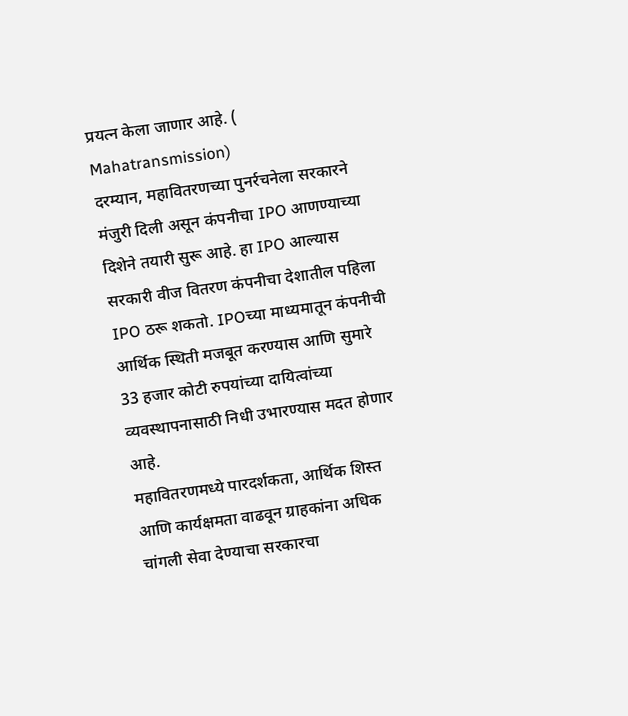प्रयत्न केला जाणार आहे. ( Mahatransmission)
दरम्यान, महावितरणच्या पुनर्रचनेला सरकारने मंजुरी दिली असून कंपनीचा IPO आणण्याच्या दिशेने तयारी सुरू आहे. हा IPO आल्यास सरकारी वीज वितरण कंपनीचा देशातील पहिला IPO ठरू शकतो. IPOच्या माध्यमातून कंपनीची आर्थिक स्थिती मजबूत करण्यास आणि सुमारे 33 हजार कोटी रुपयांच्या दायित्वांच्या व्यवस्थापनासाठी निधी उभारण्यास मदत होणार आहे.
महावितरणमध्ये पारदर्शकता, आर्थिक शिस्त आणि कार्यक्षमता वाढवून ग्राहकांना अधिक चांगली सेवा देण्याचा सरकारचा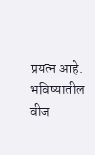प्रयत्न आहे. भविष्यातील वीज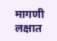मागणी लक्षात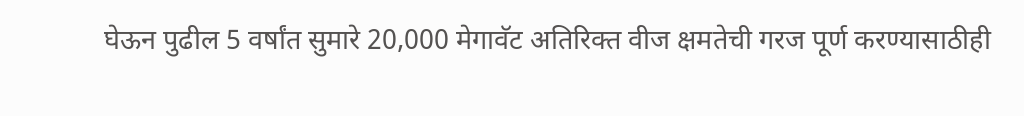घेऊन पुढील 5 वर्षांत सुमारे 20,000 मेगावॅट अतिरिक्त वीज क्षमतेची गरज पूर्ण करण्यासाठीही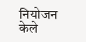नियोजन केले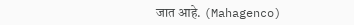जात आहे. (Mahagenco)